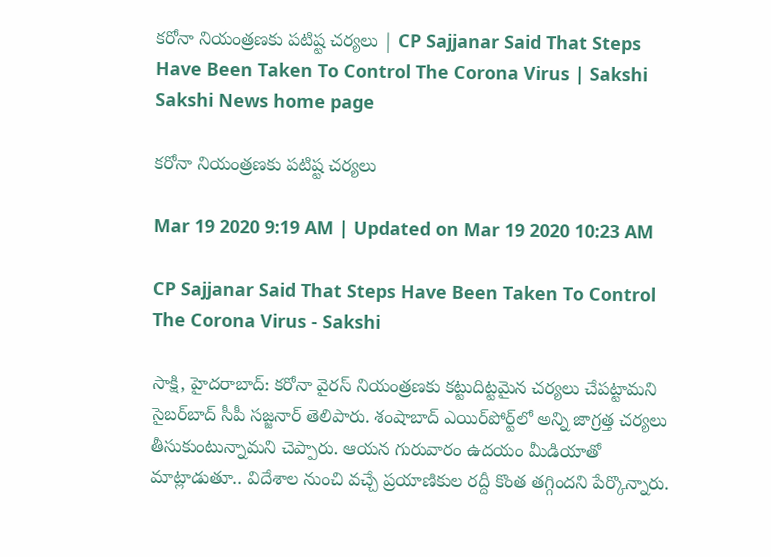కరోనా నియంత్రణకు పటిష్ట చర్యలు | CP Sajjanar Said That Steps Have Been Taken To Control The Corona Virus | Sakshi
Sakshi News home page

కరోనా నియంత్రణకు పటిష్ట చర్యలు

Mar 19 2020 9:19 AM | Updated on Mar 19 2020 10:23 AM

CP Sajjanar Said That Steps Have Been Taken To Control The Corona Virus - Sakshi

సాక్షి, హైదరాబాద్‌: కరోనా వైరస్‌ నియంత్రణకు కట్టుదిట్టమైన చర్యలు చేపట్టామని సైబర్‌బాద్‌ సీపీ సజ్జనార్‌ తెలిపారు. శంషాబాద్‌ ఎయిర్‌పోర్ట్‌లో అన్ని జాగ్రత్త చర్యలు తీసుకుంటున్నామని చెప్పారు. ఆయన గురువారం ఉదయం మీడియాతో మాట్లాడుతూ.. విదేశాల నుంచి వచ్చే ప్రయాణికుల రద్దీ కొంత తగ్గిందని పేర్కొన్నారు.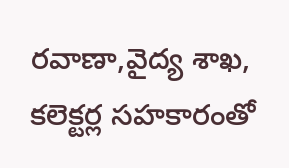రవాణా,వైద్య శాఖ, కలెక్టర్ల సహకారంతో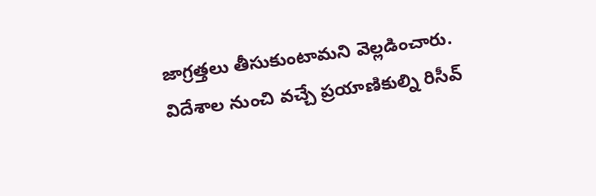జాగ్రత్తలు తీసుకుంటామని వెల్లడించారు. విదేశాల నుంచి వచ్చే ప్రయాణికుల్ని రిసీవ్‌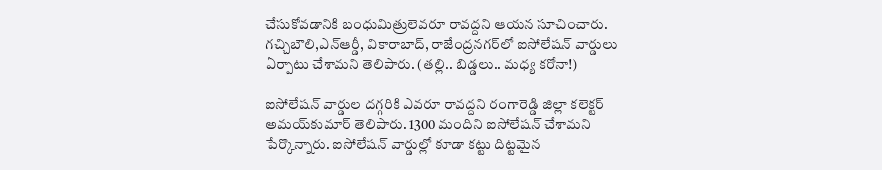చేసుకోవడానికి బంధుమిత్రులెవరూ రావద్దని ఆయన సూచించారు. గచ్చిబౌలి,ఎన్‌ఆర్డీ, వికారాబాద్‌, రాజేంద్రనగర్‌లో ఐసోలేషన్‌ వార్డులు ఏర్పాటు చేశామని తెలిపారు. (తల్లి.. బిడ్డలు.. మధ్య కరోనా!)

ఐసోలేషన్‌ వార్డుల దగ్గరికి ఎవరూ రావద్దని రంగారెడ్డి జిల్లా కలెక్టర్‌ అమయ్‌కుమార్‌ తెలిపారు. 1300 మందిని ఐసోలేషన్‌ చేశామని పేర్కొన్నారు. ఐసోలేషన్‌ వార్డుల్లో కూడా కట్టు దిట్టమైన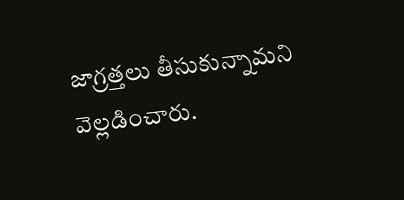జాగ్రత్తలు తీసుకున్నామని వెల్లడించారు.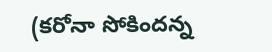(కరోనా సోకిందన్న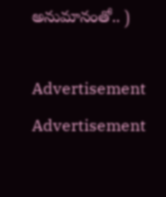అనుమానంతో.. )

Advertisement
Advertisement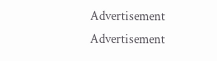Advertisement
Advertisement